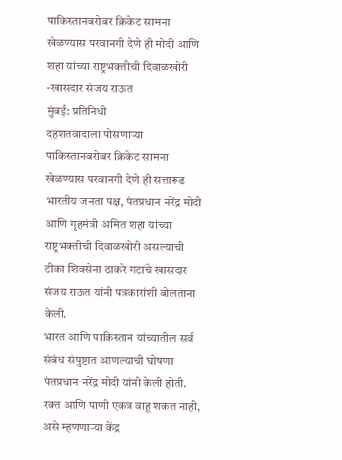पाकिस्तानबरोबर क्रिकेट सामना खेळण्यास परवानगी देणे ही मोदी आणि शहा यांच्या राष्ट्रभक्तीची दिवाळखोरी -खासदार संजय राऊत
मुंबई: प्रतिनिधी
दहशतवादाला पोसणाऱ्या पाकिस्तानबरोबर क्रिकेट सामना खेळण्यास परवानगी देणे ही सत्तारूढ भारतीय जनता पक्ष, पंतप्रधान नरेंद्र मोदी आणि गृहमंत्री अमित शहा यांच्या राष्ट्रभक्तीची दिवाळखोरी असल्याची टीका शिवसेना ठाकरे गटाचे खासदार संजय राऊत यांनी पत्रकारांशी बोलताना केली.
भारत आणि पाकिस्तान यांच्यातील सर्व संबंध संपुष्टात आणल्याची घोषणा पंतप्रधान नरेंद्र मोदी यांनी केली होती. रक्त आणि पाणी एकत्र वाहू शकत नाही, असे म्हणणाऱ्या केंद्र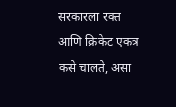सरकारला रक्त आणि क्रिकेट एकत्र कसे चालते, असा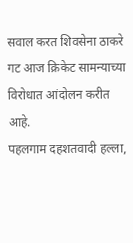सवाल करत शिवसेना ठाकरे गट आज क्रिकेट सामन्याच्या विरोधात आंदोलन करीत आहे.
पहलगाम दहशतवादी हल्ला,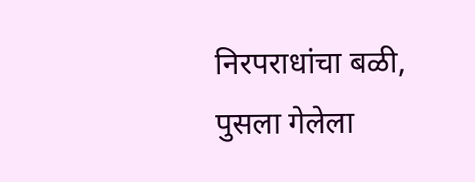निरपराधांचा बळी, पुसला गेलेला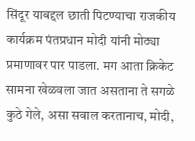सिंदूर याबद्दल छाती पिटण्याचा राजकीय कार्यक्रम पंतप्रधान मोदी यांनी मोठ्या प्रमाणावर पार पाडला. मग आता क्रिकेट सामना खेळवला जात असताना ते सगळे कुठे गेले, असा सवाल करतानाच, मोदी,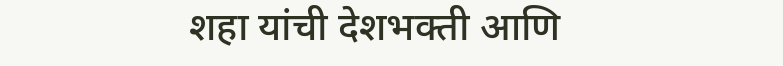शहा यांची देशभक्ती आणि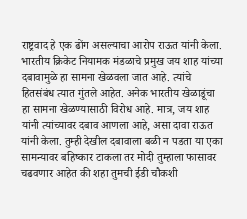राष्ट्रवाद हे एक ढोंग असल्याचा आरोप राऊत यांनी केला.
भारतीय क्रिकेट नियामक मंडळाचे प्रमुख जय शाह यांच्या दबावामुळे हा सामना खेळवला जात आहे. त्यांचे हितसंबंध त्यात गुंतले आहेत. अनेक भारतीय खेळाडूंचा हा सामना खेळण्यासाठी विरोध आहे. मात्र, जय शाह यांनी त्यांच्यावर दबाव आणला आहे, असा दावा राऊत यांनी केला. तुम्ही देखील दबावाला बळी न पडता या एका सामन्यावर बहिष्कार टाकला तर मोदी तुम्हाला फासावर चढवणार आहेत की शहा तुमची ईडी चौकशी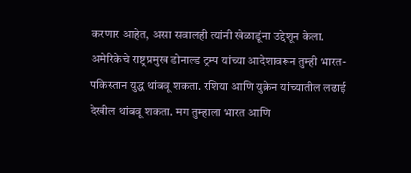करणार आहेत, असा सवालही त्यांनी खेळाडूंना उद्देशून केला.
अमेरिकेचे राष्ट्रप्रमुख डोनाल्ड ट्रम्प यांच्या आदेशावरून तुम्ही भारत-पकिस्तान युद्ध थांबवू शकता. रशिया आणि युक्रेन यांच्यातील लढाई देखील थांबवू शकता. मग तुम्हाला भारत आणि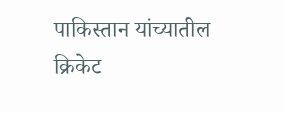पाकिस्तान यांच्यातील क्रिकेट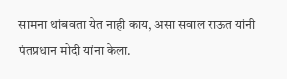सामना थांबवता येत नाही काय, असा सवाल राऊत यांनी पंतप्रधान मोदी यांना केला.